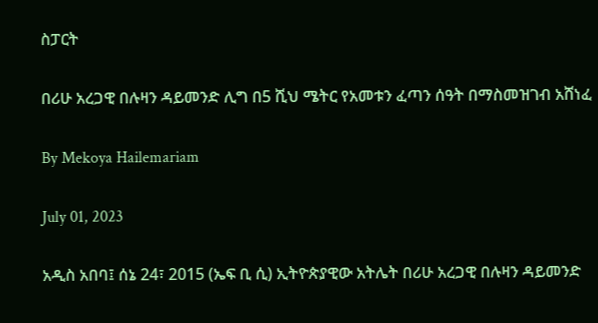ስፓርት

በሪሁ አረጋዊ በሉዛን ዳይመንድ ሊግ በ5 ሺህ ሜትር የአመቱን ፈጣን ሰዓት በማስመዝገብ አሸነፈ

By Mekoya Hailemariam

July 01, 2023

አዲስ አበባ፤ ሰኔ 24፣ 2015 (ኤፍ ቢ ሲ) ኢትዮጵያዊው አትሌት በሪሁ አረጋዊ በሉዛን ዳይመንድ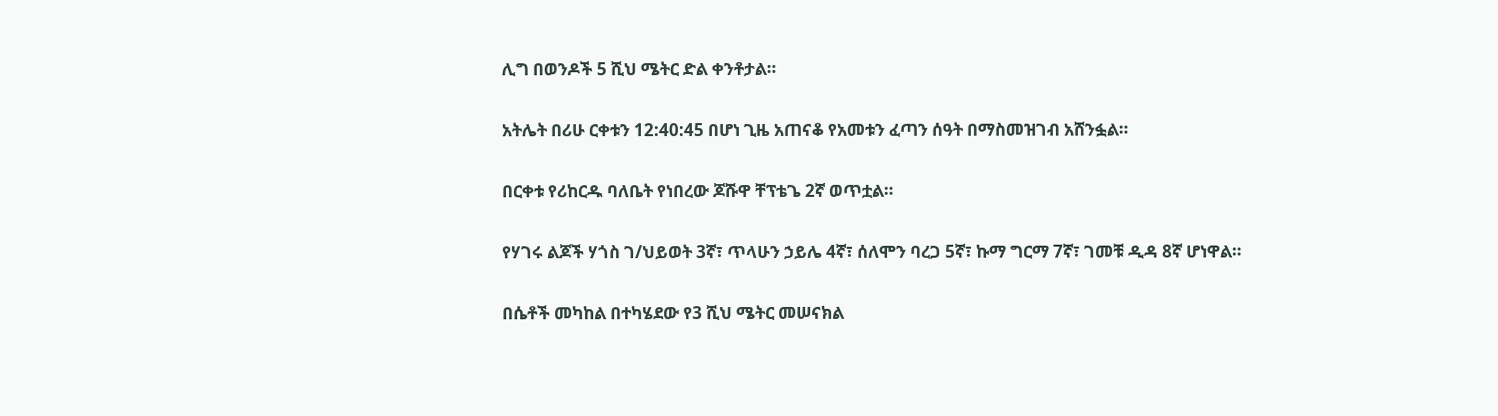ሊግ በወንዶች 5 ሺህ ሜትር ድል ቀንቶታል።

አትሌት በሪሁ ርቀቱን 12:40:45 በሆነ ጊዜ አጠናቆ የአመቱን ፈጣን ሰዓት በማስመዝገብ አሸንፏል።

በርቀቱ የሪከርዱ ባለቤት የነበረው ጆሹዋ ቸፕቴጌ 2ኛ ወጥቷል።

የሃገሩ ልጆች ሃጎስ ገ/ህይወት 3ኛ፣ ጥላሁን ኃይሌ 4ኛ፣ ሰለሞን ባረጋ 5ኛ፣ ኩማ ግርማ 7ኛ፣ ገመቹ ዲዳ 8ኛ ሆነዋል።

በሴቶች መካከል በተካሄደው የ3 ሺህ ሜትር መሠናክል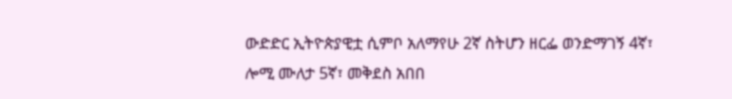ውድድር ኢትዮጵያዊቷ ሲምቦ አለማየሁ 2ኛ ስትሆን ዘርፌ ወንድማገኝ 4ኛ፣ ሎሚ ሙለታ 5ኛ፣ መቅደስ አበበ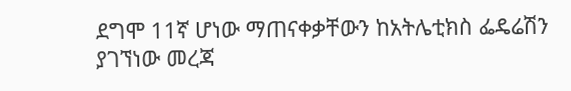ደግሞ 11ኛ ሆነው ማጠናቀቃቸውን ከአትሌቲክስ ፌዴሬሽን ያገኘነው መረጃ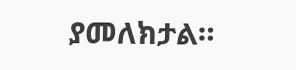ያመለክታል።